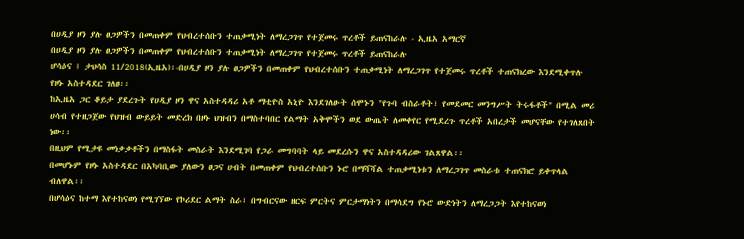በሀዲያ ዞን ያሉ ፀጋዎችን በመጠቀም የህብረተሰቡን ተጠቃሚነት ለማረጋገጥ የተጀመሩ ጥረቶች ይጠናከራሉ - ኢዜአ አማርኛ
በሀዲያ ዞን ያሉ ፀጋዎችን በመጠቀም የህብረተሰቡን ተጠቃሚነት ለማረጋገጥ የተጀመሩ ጥረቶች ይጠናከራሉ
ሆሳዕና ፤ ታህሳስ 11/2018(ኢዜአ)፡-በሀዲያ ዞን ያሉ ፀጋዎችን በመጠቀም የህብረተሰቡን ተጠቃሚነት ለማረጋገጥ የተጀመሩ ጥረቶች ተጠናክረው እንደሚቀጥሉ የዞኑ አስተዳደር ገለፀ፡፡
ከኢዜአ ጋር ቆይታ ያደረጉት የሀዲያ ዞን ዋና አስተዳዳሪ አቶ ማቲዮስ አኒዮ እንደገለፁት ሰሞኑን "የጉባ ብስራቶት፣ የመደመር መንግሥት ትሩፋቶች" በሚል መሪ ሀሳብ የተዘጋጀው የህዝብ ውይይት መድረክ በዞኑ ህዝብን በማስተባበር የልማት አቅሞችን ወደ ውጤት ለመቀየር የሚደረጉ ጥረቶች አበረታች መሆናቸው የተገለጸበት ነው፡፡
በዚህም የሚታዩ መነቃቃቶችን በማስፋት መስራት እንደሚገባ የጋራ መግባባት ላይ መደረሱን ዋና አስተዳዳሪው ገልጸዋል፡፡
በመሆኑም የዞኑ አስተዳደር በአካባቢው ያለውን ፀጋና ሀብት በመጠቀም የህብረተሰቡን ኑሮ በማሻሻል ተጠቃሚነቱን ለማረጋገጥ መስራቱ ተጠናክሮ ይቀጥላል ብለዋል፡፡
በሆሳዕና ከተማ እየተከናወነ የሚገኘው የኮሪደር ልማት ስራ፣ በግብርናው ዘርፍ ምርትና ምርታማነትን በማሳደግ የኑሮ ውድነትን ለማረጋጋት እየተከናወነ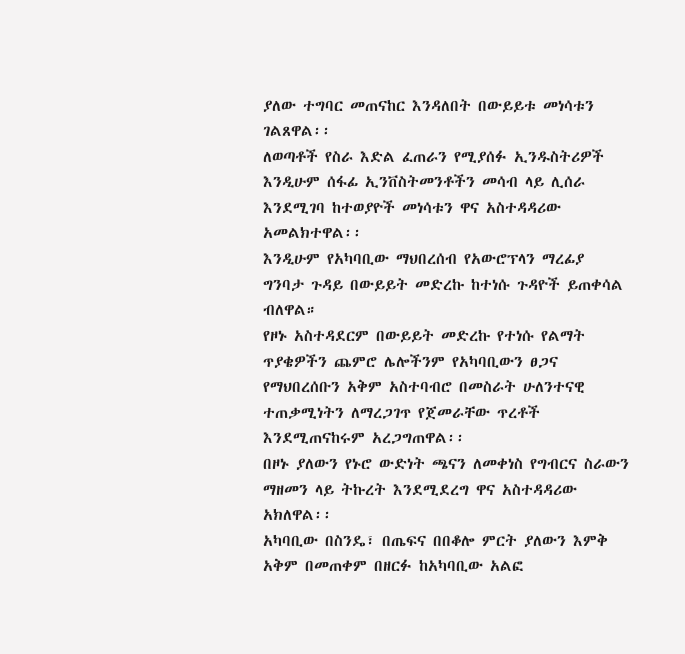ያለው ተግባር መጠናከር እንዳለበት በውይይቱ መነሳቱን ገልጸዋል፡፡
ለወጣቶች የስራ እድል ፈጠራን የሚያሰፉ ኢንዱስትሪዎች እንዲሁም ሰፋፊ ኢንቨስትመንቶችን መሳብ ላይ ሊሰራ እንደሚገባ ከተወያዮች መነሳቱን ዋና አስተዳዳሪው አመልክተዋል፡፡
እንዲሁም የአካባቢው ማህበረሰብ የአውሮፕላን ማረፊያ ግንባታ ጉዳይ በውይይት መድረኩ ከተነሱ ጉዳዮች ይጠቀሳል ብለዋል።
የዞኑ አስተዳደርም በውይይት መድረኩ የተነሱ የልማት ጥያቄዎችን ጨምሮ ሌሎችንም የአካባቢውን ፀጋና የማህበረሰቡን አቅም አስተባብሮ በመስራት ሁለንተናዊ ተጠቃሚነትን ለማረጋገጥ የጀመራቸው ጥረቶች እንደሚጠናከሩም አረጋግጠዋል፡፡
በዞኑ ያለውን የኑሮ ውድነት ጫናን ለመቀነስ የግብርና ስራውን ማዘመን ላይ ትኩረት እንደሚደረግ ዋና አስተዳዳሪው አክለዋል፡፡
አካባቢው በስንዴ፣ በጤፍና በበቆሎ ምርት ያለውን እምቅ አቅም በመጠቀም በዘርፉ ከአካባቢው አልፎ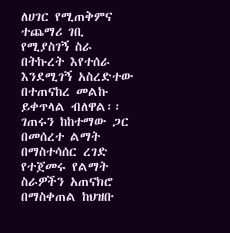ለሀገር የሚጠቅምና ተጨማሪ ገቢ የሚያስገኝ ስራ በትኩረት እየተሰራ እንደሚገኝ አስረድተው በተጠናከረ መልኩ ይቀጥላል ብለዋል፡፡
ገጠሩን ከከተማው ጋር በመሰረተ ልማት በማስተሳሰር ረገድ የተጀመሩ የልማት ስራዎችን አጠናክሮ በማስቀጠል ከህዝቡ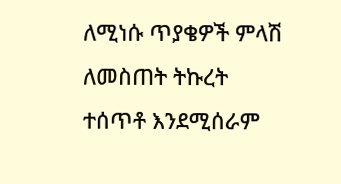ለሚነሱ ጥያቄዎች ምላሽ ለመስጠት ትኩረት ተሰጥቶ እንደሚሰራም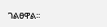ገልፀዋል፡፡